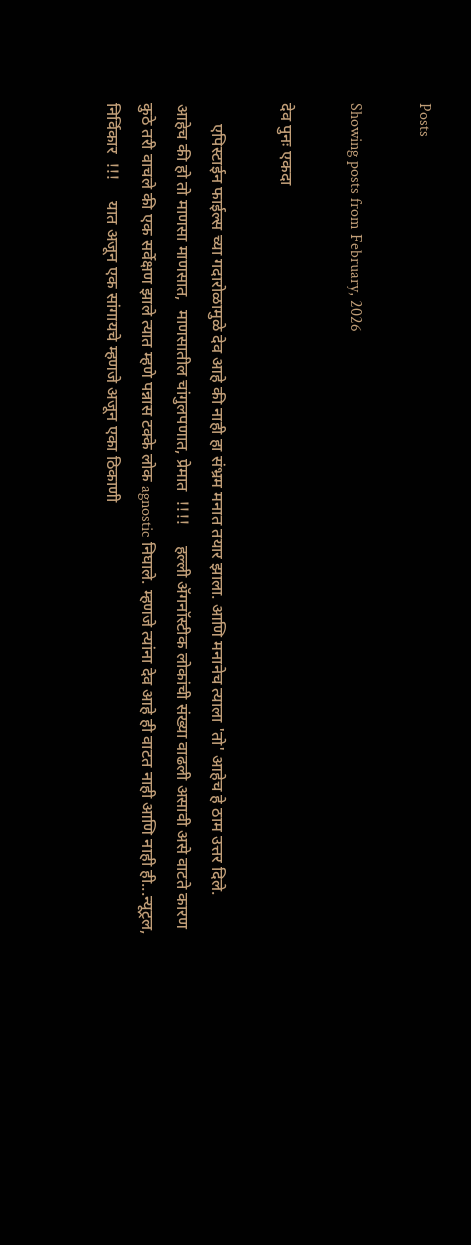Posts

Showing posts from February, 2026

देव पुनः एकदा

     एपिस्टाईन फाईल्स च्या गदारोळामुळे देव आहे की नाही हा संभ्रम मनात तयार झाला. आणि मनानेच त्याला 'तो' आहेच हे ठाम उत्तर दिले.     आहेच की हो तो माणसा माणसात,  माणसातील चांगुलपणात, प्रेमात  !!!!     हल्ली ॲगनॉस्टीक लोकांची संख्या वाढली असावी असे वाटते कारण कुठे तरी वाचले की एक सर्वेक्षण झाले त्यात म्हणे पन्नास टक्के लोक agnostic निघाले. म्हणजे त्यांना देव आहे ही वाटत नाही आणि नाही ही...न्यूट्रल, निर्विकार  !!!     यात अजून एक सांगायचे म्हणजे अजून एका ठिकाणी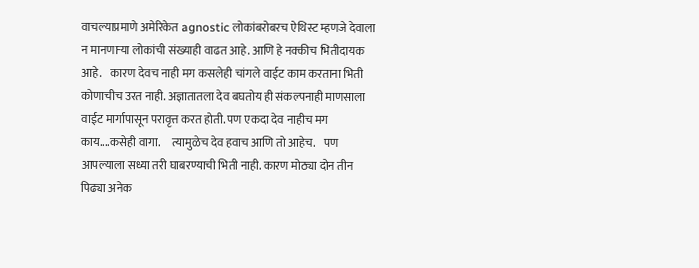वाचल्याप्रमाणे अमेरिकेत agnostic लोकांबरोबरच ऐथिस्ट म्हणजे देवाला न मानणाऱ्या लोकांची संख्याही वाढत आहे. आणि हे नक्कीच भितीदायक आहे.    कारण देवच नाही मग कसलेही चांगले वाईट काम करताना भिती कोणाचीच उरत नाही. अज्ञातातला देव बघतोय ही संकल्पनाही माणसाला वाईट मार्गापासून परावृत्त करत होती. पण एकदा देव नाहीच मग काय....कसेही वागा.     त्यामुळेच देव हवाच आणि तो आहेच.    पण आपल्याला सध्या तरी घाबरण्याची भिती नाही. कारण मोठ्या दोन तीन पिढ्या अनेक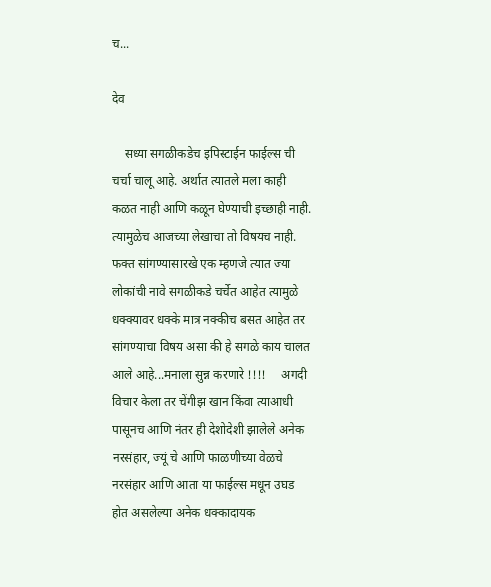च...

देव

    सध्या सगळीकडेच इपिस्टाईन फाईल्स ची चर्चा चालू आहे. अर्थात त्यातले मला काही कळत नाही आणि कळून घेण्याची इच्छाही नाही. त्यामुळेच आजच्या लेखाचा तो विषयच नाही.     फक्त सांगण्यासारखे एक म्हणजे त्यात ज्या लोकांची नावे सगळीकडे चर्चेत आहेत त्यामुळे धक्क्यावर धक्के मात्र नक्कीच बसत आहेत तर सांगण्याचा विषय असा की हे सगळे काय चालत आले आहे...मनाला सुन्न करणारे !!!!     अगदी विचार केला तर चेंगीझ खान किंवा त्याआधी पासूनच आणि नंतर ही देशोदेशी झालेले अनेक नरसंहार, ज्यूं चे आणि फाळणीच्या वेळचे नरसंहार आणि आता या फाईल्स मधून उघड होत असलेल्या अनेक धक्कादायक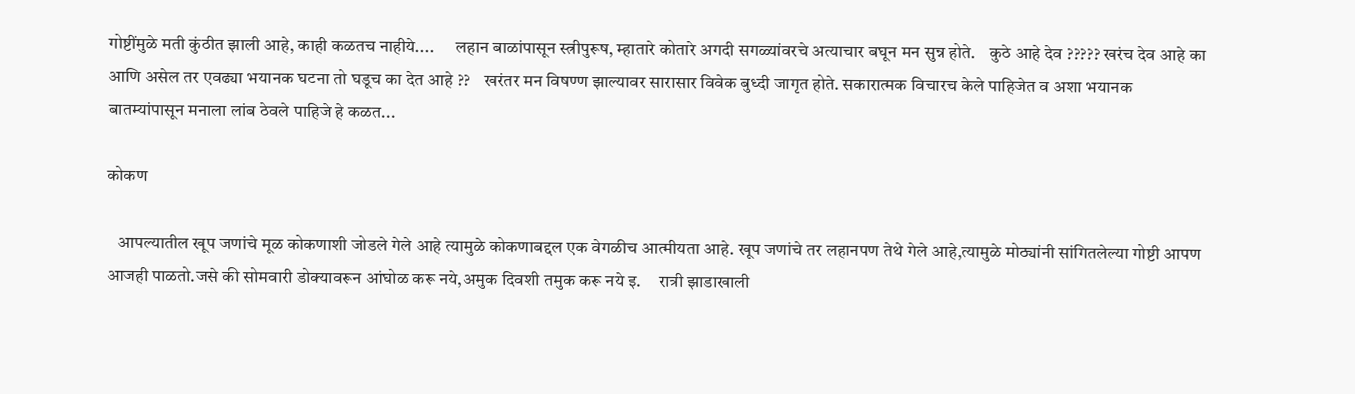गोष्टींमुळे मती कुंठीत झाली आहे, काही कळतच नाहीये....      लहान बाळांपासून स्त्रीपुरूष, म्हातारे कोतारे अगदी सगळ्यांवरचे अत्याचार बघून मन सुन्न होते.    कुठे आहे देव ????? खरंच देव आहे का आणि असेल तर एवढ्या भयानक घटना तो घडूच का देत आहे ??    खरंतर मन विषण्ण झाल्यावर सारासार विवेक बुध्दी जागृत होते. सकारात्मक विचारच केले पाहिजेत व अशा भयानक बातम्यांपासून मनाला लांब ठेवले पाहिजे हे कळत...

कोकण

   आपल्यातील खूप जणांचे मूळ कोकणाशी जोडले गेले आहे त्यामुळे कोकणाबद्दल एक वेगळीच आत्मीयता आहे. खूप जणांचे तर लहानपण तेथे गेले आहे,त्यामुळे मोठ्यांनी सांगितलेल्या गोष्टी आपण आजही पाळतो.जसे की सोमवारी डोक्यावरून आंघोळ करू नये,अमुक दिवशी तमुक करू नये इ.     रात्री झाडाखाली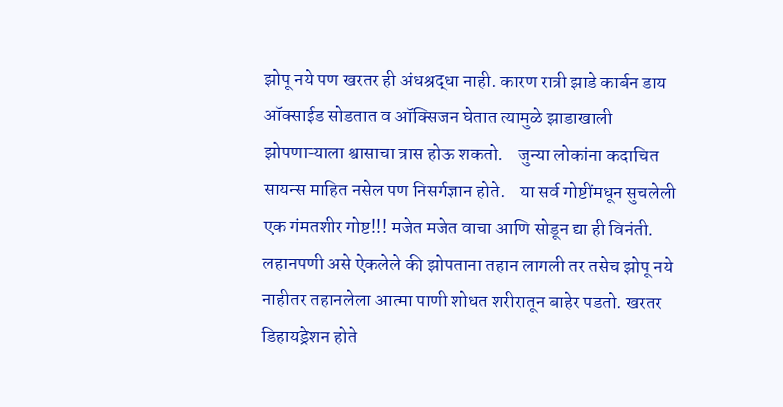झोपू नये पण खरतर ही अंधश्रद्धा नाही. कारण रात्री झाडे कार्बन डाय ऑक्साईड सोडतात व ऑक्सिजन घेतात त्यामुळे झाडाखाली झोपणाऱ्याला श्वासाचा त्रास होऊ शकतो.    जुन्या लोकांना कदाचित सायन्स माहित नसेल पण निसर्गज्ञान होते.    या सर्व गोष्टींमधून सुचलेली एक गंमतशीर गोष्ट!!! मजेत मजेत वाचा आणि सोडून द्या ही विनंती.    लहानपणी असे ऐकलेले की झोपताना तहान लागली तर तसेच झोपू नये नाहीतर तहानलेला आत्मा पाणी शोधत शरीरातून बाहेर पडतो. खरतर डिहायड्रेशन होते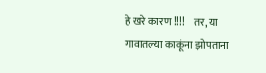हे खरे कारण !!!!    तर, या गावातल्या काकूंना झोपताना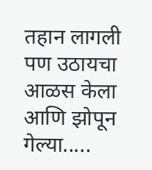तहान लागली पण उठायचा आळस केला आणि झोपून गेल्या.....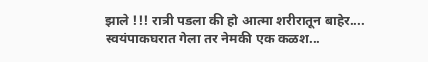झाले !!! रात्री पडला की हो आत्मा शरीरातून बाहेर....    स्वयंपाकघरात गेला तर नेमकी एक कळश...